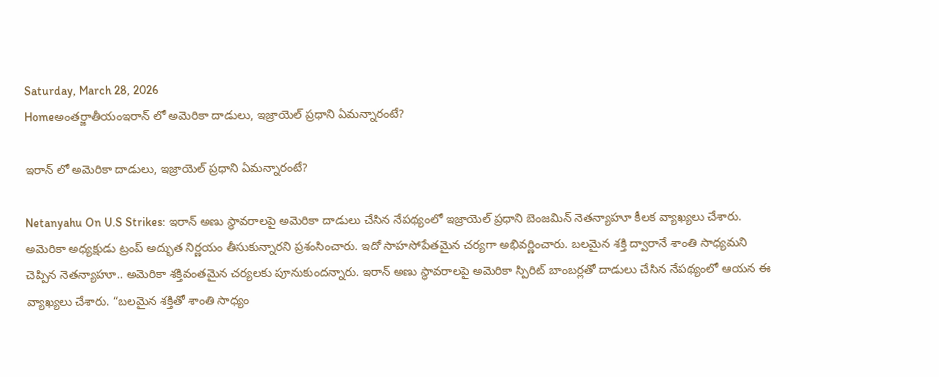Saturday, March 28, 2026
Homeఅంతర్జాతీయంఇరాన్ లో అమెరికా దాడులు, ఇజ్రాయెల్ ప్రధాని ఏమన్నారంటే?

ఇరాన్ లో అమెరికా దాడులు, ఇజ్రాయెల్ ప్రధాని ఏమన్నారంటే?

Netanyahu On U.S Strikes: ఇరాన్ అణు స్థావరాలపై అమెరికా దాడులు చేసిన నేపథ్యంలో ఇజ్రాయెల్ ప్రధాని బెంజమిన్ నెతన్యాహూ కీలక వ్యాఖ్యలు చేశారు. అమెరికా అధ్యక్షుడు ట్రంప్ అద్భుత నిర్ణయం తీసుకున్నారని ప్రశంసించారు. ఇదో సాహసోపేతమైన చర్యగా అభివర్ణించారు. బలమైన శక్తి ద్వారానే శాంతి సాధ్యమని చెప్పిన నెతన్యాహూ.. అమెరికా శక్తివంతమైన చర్యలకు పూనుకుందన్నారు. ఇరాన్ అణు స్థావరాలపై అమెరికా స్పిరిట్ బాంబర్లతో దాడులు చేసిన నేపథ్యంలో ఆయన ఈ వ్యాఖ్యలు చేశారు. “బలమైన శక్తితో శాంతి సాధ్యం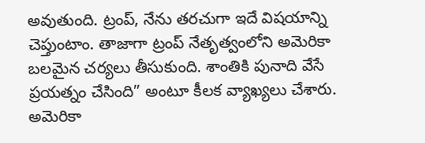అవుతుంది. ట్రంప్, నేను తరచుగా ఇదే విషయాన్ని చెప్తుంటాం. తాజాగా ట్రంప్ నేతృత్వంలోని అమెరికా బలమైన చర్యలు తీసుకుంది. శాంతికి పునాది వేసే ప్రయత్నం చేసింది” అంటూ కీలక వ్యాఖ్యలు చేశారు. అమెరికా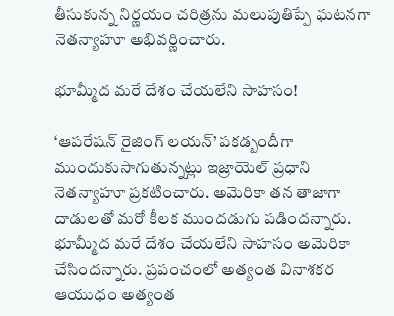తీసుకున్న నిర్ణయం చరిత్రను మలుపుతిప్పే ఘటనగా నెతన్యాహూ అభివర్ణించారు.

భూమ్మీద మరే దేశం చేయలేని సాహసం!

‘ఆపరేషన్ రైజింగ్ లయన్’ పకడ్బందీగా ముందుకుసాగుతున్నట్లు ఇజ్రాయెల్ ప్రధాని నెతన్యాహూ ప్రకటించారు. అమెరికా తన తాజాగా దాడులతో మరో కీలక ముందడుగు పడిందన్నారు. భూమ్మీద మరే దేశం చేయలేని సాహసం అమెరికా చేసిందన్నారు. ప్రపంచంలో అత్యంత వినాశకర ఆయుధం అత్యంత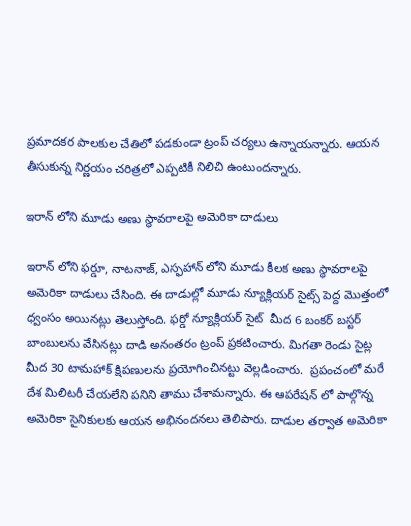ప్రమాదకర పాలకుల చేతిలో పడకుండా ట్రంప్ చర్యలు ఉన్నాయన్నారు. ఆయన తీసుకున్న నిర్ణయం చరిత్రలో ఎప్పటికీ నిలిచి ఉంటుందన్నారు.

ఇరాన్ లోని మూడు అణు స్థావరాలపై అమెరికా దాడులు

ఇరాన్‌ లోని ఫర్డూ, నాటనాజ్, ఎస్ఫహాన్ లోని మూడు కీలక అణు స్థావరాలపై అమెరికా దాడులు చేసింది. ఈ దాడుల్లో మూడు న్యూక్లియర్ సైట్స్ పెద్ద మొత్తంలో ధ్వంసం అయినట్లు తెలుస్తోంది. ఫర్డో న్యూక్లియర్ సైట్‌  మీద 6 బంకర్ బస్టర్ బాంబులను వేసినట్లు దాడి అనంతరం ట్రంప్ ప్రకటించారు. మిగతా రెండు సైట్ల మీద 30 టామహాక్ క్షిపణులను ప్రయోగించినట్టు వెల్లడించారు.  ప్రపంచంలో మరే దేశ మిలిటరీ చేయలేని పనిని తాము చేశామన్నారు. ఈ ఆపరేషన్ లో పాల్గొన్న అమెరికా సైనికులకు ఆయన అభినందనలు తెలిపారు. దాడుల తర్వాత అమెరికా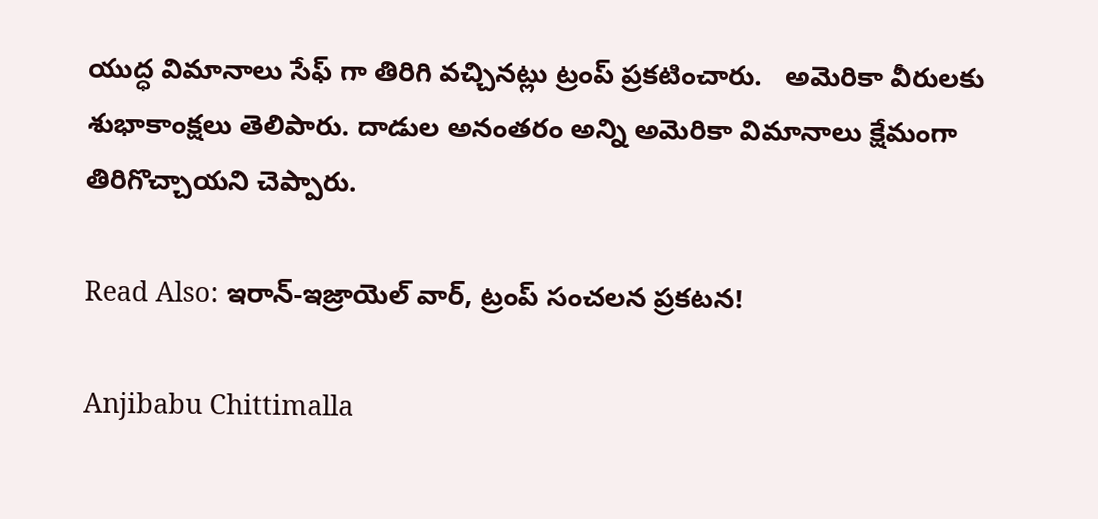యుద్ధ విమానాలు సేఫ్ గా తిరిగి వచ్చినట్లు ట్రంప్ ప్రకటించారు.   అమెరికా వీరులకు శుభాకాంక్షలు తెలిపారు. దాడుల అనంతరం అన్ని అమెరికా విమానాలు క్షేమంగా తిరిగొచ్చాయని చెప్పారు.

Read Also: ఇరాన్-ఇజ్రాయెల్ వార్, ట్రంప్ సంచలన ప్రకటన!

Anjibabu Chittimalla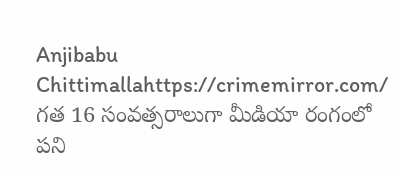Anjibabu Chittimallahttps://crimemirror.com/
గత 16 సంవత్సరాలుగా మీడియా రంగంలో పని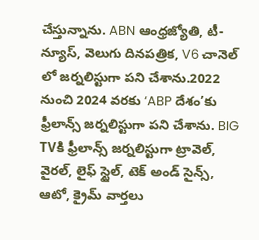చేస్తున్నాను. ABN ఆంధ్రజ్యోతి, టీ-న్యూస్‌, వెలుగు దినపత్రిక, V6 చానెల్ లో జర్నలిస్టుగా పని చేశాను.2022 నుంచి 2024 వరకు ‘ABP దేశం’కు ఫ్రీలాన్స్ జర్నలిస్టుగా పని చేశాను. BIG TVకి ఫ్రీలాన్స్ జర్నలిస్టుగా ట్రావెల్, వైరల్, లైఫ్ స్టైల్, టెక్ అండ్ సైన్స్, ఆటో, క్రైమ్ వార్తలు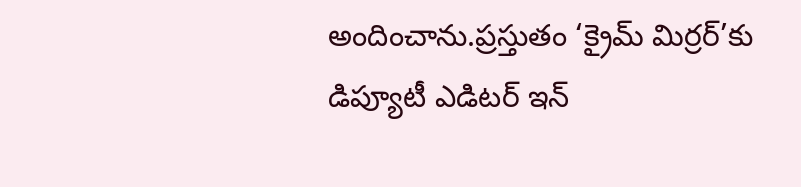అందించాను.ప్రస్తుతం ‘క్రైమ్ మిర్రర్’కు డిప్యూటీ ఎడిటర్ ఇన్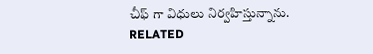చీఫ్ గా విధులు నిర్వహిస్తున్నాను.
RELATED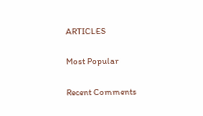ARTICLES

Most Popular

Recent Comments